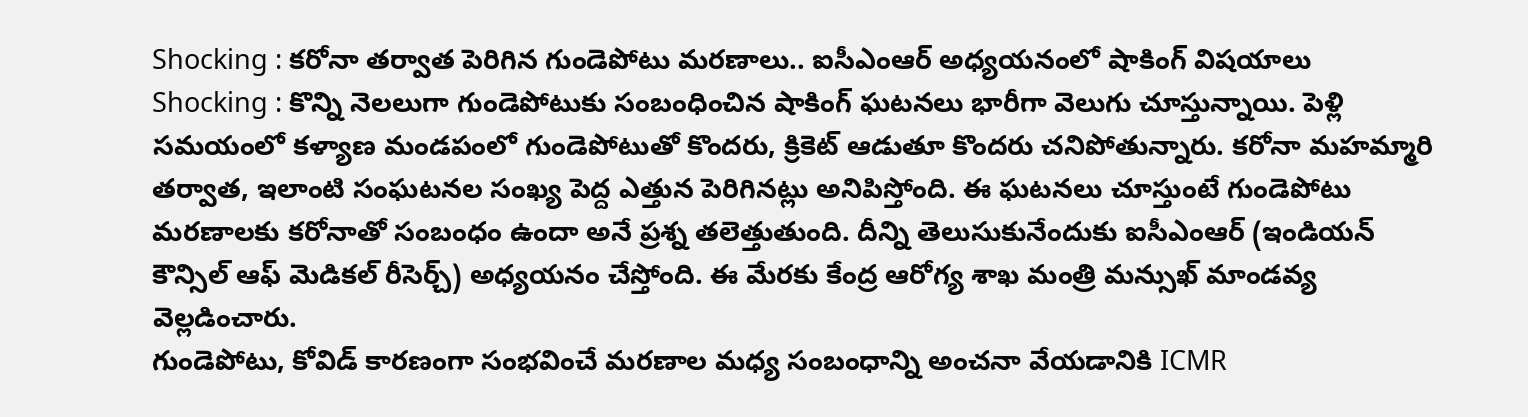Shocking : కరోనా తర్వాత పెరిగిన గుండెపోటు మరణాలు.. ఐసీఎంఆర్ అధ్యయనంలో షాకింగ్ విషయాలు
Shocking : కొన్ని నెలలుగా గుండెపోటుకు సంబంధించిన షాకింగ్ ఘటనలు భారీగా వెలుగు చూస్తున్నాయి. పెళ్లి సమయంలో కళ్యాణ మండపంలో గుండెపోటుతో కొందరు, క్రికెట్ ఆడుతూ కొందరు చనిపోతున్నారు. కరోనా మహమ్మారి తర్వాత, ఇలాంటి సంఘటనల సంఖ్య పెద్ద ఎత్తున పెరిగినట్లు అనిపిస్తోంది. ఈ ఘటనలు చూస్తుంటే గుండెపోటు మరణాలకు కరోనాతో సంబంధం ఉందా అనే ప్రశ్న తలెత్తుతుంది. దీన్ని తెలుసుకునేందుకు ఐసీఎంఆర్ (ఇండియన్ కౌన్సిల్ ఆఫ్ మెడికల్ రీసెర్చ్) అధ్యయనం చేస్తోంది. ఈ మేరకు కేంద్ర ఆరోగ్య శాఖ మంత్రి మన్సుఖ్ మాండవ్య వెల్లడించారు.
గుండెపోటు, కోవిడ్ కారణంగా సంభవించే మరణాల మధ్య సంబంధాన్ని అంచనా వేయడానికి ICMR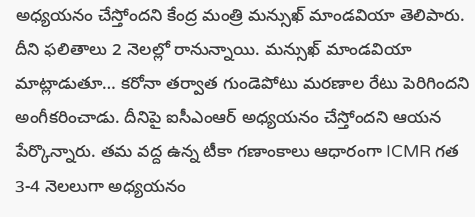అధ్యయనం చేస్తోందని కేంద్ర మంత్రి మన్సుఖ్ మాండవియా తెలిపారు. దీని ఫలితాలు 2 నెలల్లో రానున్నాయి. మన్సుఖ్ మాండవియా మాట్లాడుతూ… కరోనా తర్వాత గుండెపోటు మరణాల రేటు పెరిగిందని అంగీకరించాడు. దీనిపై ఐసీఎంఆర్ అధ్యయనం చేస్తోందని ఆయన పేర్కొన్నారు. తమ వద్ద ఉన్న టీకా గణాంకాలు ఆధారంగా ICMR గత 3-4 నెలలుగా అధ్యయనం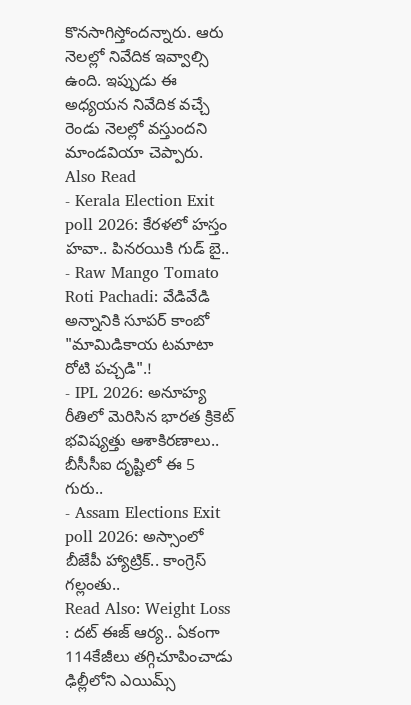కొనసాగిస్తోందన్నారు. ఆరు నెలల్లో నివేదిక ఇవ్వాల్సి ఉంది. ఇప్పుడు ఈ అధ్యయన నివేదిక వచ్చే రెండు నెలల్లో వస్తుందని మాండవియా చెప్పారు.
Also Read
- Kerala Election Exit poll 2026: కేరళలో హస్తం హవా.. పినరయికి గుడ్ బై..
- Raw Mango Tomato Roti Pachadi: వేడివేడి అన్నానికి సూపర్ కాంబో "మామిడికాయ టమాటా రోటి పచ్చడి".!
- IPL 2026: అనూహ్య రీతిలో మెరిసిన భారత క్రికెట్ భవిష్యత్తు ఆశాకిరణాలు.. బీసీసీఐ దృష్టిలో ఈ 5 గురు..
- Assam Elections Exit poll 2026: అస్సాంలో బీజేపీ హ్యాట్రిక్.. కాంగ్రెస్ గల్లంతు..
Read Also: Weight Loss : దట్ ఈజ్ ఆర్య.. ఏకంగా 114కేజీలు తగ్గిచూపించాడు
ఢిల్లీలోని ఎయిమ్స్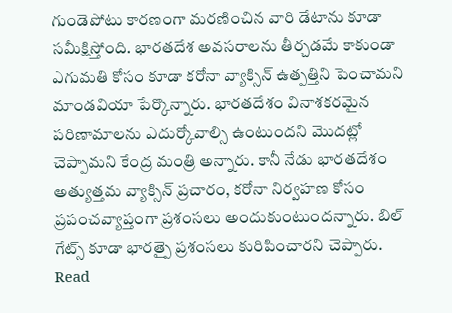గుండెపోటు కారణంగా మరణించిన వారి డేటాను కూడా సమీక్షిస్తోంది. భారతదేశ అవసరాలను తీర్చడమే కాకుండా ఎగుమతి కోసం కూడా కరోనా వ్యాక్సిన్ ఉత్పత్తిని పెంచామని మాండవియా పేర్కొన్నారు. భారతదేశం వినాశకరమైన పరిణామాలను ఎదుర్కోవాల్సి ఉంటుందని మొదట్లో చెప్పామని కేంద్ర మంత్రి అన్నారు. కానీ నేడు భారతదేశం అత్యుత్తమ వ్యాక్సిన్ ప్రచారం, కరోనా నిర్వహణ కోసం ప్రపంచవ్యాప్తంగా ప్రశంసలు అందుకుంటుందన్నారు. బిల్ గేట్స్ కూడా భారత్పై ప్రశంసలు కురిపించారని చెప్పారు.
Read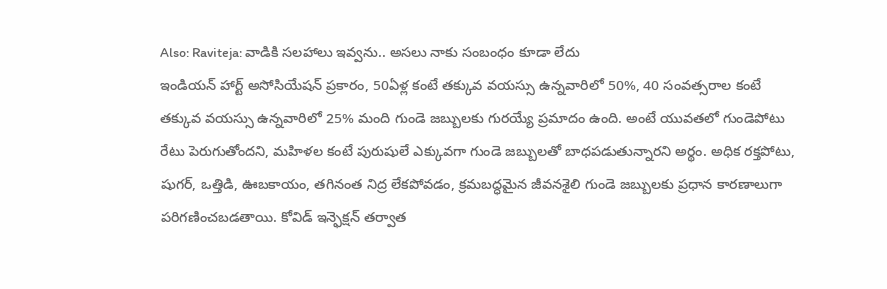Also: Raviteja: వాడికి సలహాలు ఇవ్వను.. అసలు నాకు సంబంధం కూడా లేదు
ఇండియన్ హార్ట్ అసోసియేషన్ ప్రకారం, 50ఏళ్ల కంటే తక్కువ వయస్సు ఉన్నవారిలో 50%, 40 సంవత్సరాల కంటే తక్కువ వయస్సు ఉన్నవారిలో 25% మంది గుండె జబ్బులకు గురయ్యే ప్రమాదం ఉంది. అంటే యువతలో గుండెపోటు రేటు పెరుగుతోందని, మహిళల కంటే పురుషులే ఎక్కువగా గుండె జబ్బులతో బాధపడుతున్నారని అర్థం. అధిక రక్తపోటు, షుగర్, ఒత్తిడి, ఊబకాయం, తగినంత నిద్ర లేకపోవడం, క్రమబద్ధమైన జీవనశైలి గుండె జబ్బులకు ప్రధాన కారణాలుగా పరిగణించబడతాయి. కోవిడ్ ఇన్ఫెక్షన్ తర్వాత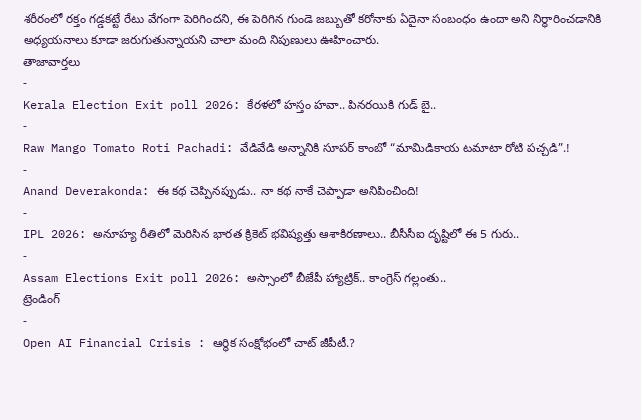శరీరంలో రక్తం గడ్డకట్టే రేటు వేగంగా పెరిగిందని, ఈ పెరిగిన గుండె జబ్బుతో కరోనాకు ఏదైనా సంబంధం ఉందా అని నిర్ధారించడానికి అధ్యయనాలు కూడా జరుగుతున్నాయని చాలా మంది నిపుణులు ఊహించారు.
తాజావార్తలు
-
Kerala Election Exit poll 2026: కేరళలో హస్తం హవా.. పినరయికి గుడ్ బై..
-
Raw Mango Tomato Roti Pachadi: వేడివేడి అన్నానికి సూపర్ కాంబో “మామిడికాయ టమాటా రోటి పచ్చడి”.!
-
Anand Deverakonda: ఈ కథ చెప్పినప్పుడు.. నా కథ నాకే చెప్పాడా అనిపించింది!
-
IPL 2026: అనూహ్య రీతిలో మెరిసిన భారత క్రికెట్ భవిష్యత్తు ఆశాకిరణాలు.. బీసీసీఐ దృష్టిలో ఈ 5 గురు..
-
Assam Elections Exit poll 2026: అస్సాంలో బీజేపీ హ్యాట్రిక్.. కాంగ్రెస్ గల్లంతు..
ట్రెండింగ్
-
Open AI Financial Crisis : ఆర్థిక సంక్షోభంలో చాట్ జీపీటీ.?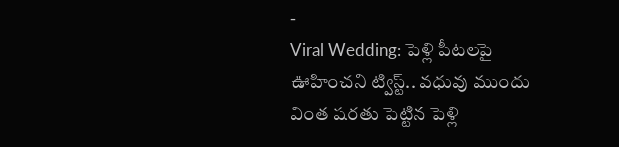-
Viral Wedding: పెళ్లి పీటలపై ఊహించని ట్విస్ట్.. వధువు ముందు వింత షరతు పెట్టిన పెళ్లి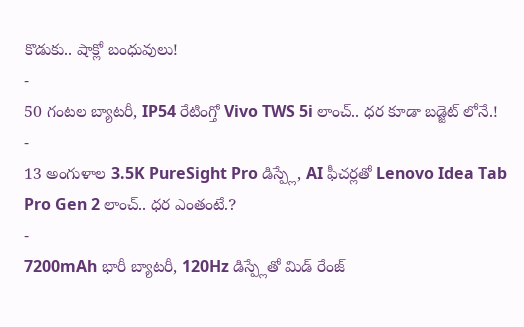కొడుకు.. షాక్లో బంధువులు!
-
50 గంటల బ్యాటరీ, IP54 రేటింగ్తో Vivo TWS 5i లాంచ్.. ధర కూడా బడ్జెట్ లోనే.!
-
13 అంగుళాల 3.5K PureSight Pro డిస్ప్లే, AI ఫీచర్లతో Lenovo Idea Tab Pro Gen 2 లాంచ్.. ధర ఎంతంటే.?
-
7200mAh భారీ బ్యాటరీ, 120Hz డిస్ప్లేతో మిడ్ రేంజ్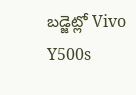బడ్జెట్లో Vivo Y500s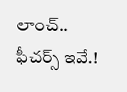లాంచ్.. ఫీచర్స్ ఇవే.!